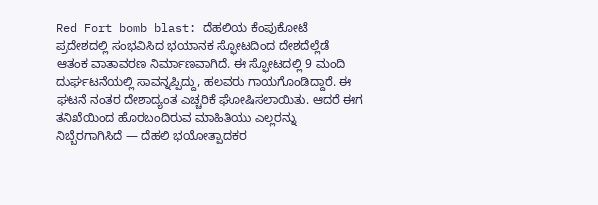Red Fort bomb blast: ದೆಹಲಿಯ ಕೆಂಪುಕೋಟೆ ಪ್ರದೇಶದಲ್ಲಿ ಸಂಭವಿಸಿದ ಭಯಾನಕ ಸ್ಫೋಟದಿಂದ ದೇಶದೆಲ್ಲೆಡೆ ಆತಂಕ ವಾತಾವರಣ ನಿರ್ಮಾಣವಾಗಿದೆ. ಈ ಸ್ಫೋಟದಲ್ಲಿ 9 ಮಂದಿ ದುರ್ಘಟನೆಯಲ್ಲಿ ಸಾವನ್ನಪ್ಪಿದ್ದು, ಹಲವರು ಗಾಯಗೊಂಡಿದ್ದಾರೆ. ಈ ಘಟನೆ ನಂತರ ದೇಶಾದ್ಯಂತ ಎಚ್ಚರಿಕೆ ಘೋಷಿಸಲಾಯಿತು. ಆದರೆ ಈಗ ತನಿಖೆಯಿಂದ ಹೊರಬಂದಿರುವ ಮಾಹಿತಿಯು ಎಲ್ಲರನ್ನು ನಿಬ್ಬೆರಗಾಗಿಸಿದೆ — ದೆಹಲಿ ಭಯೋತ್ಪಾದಕರ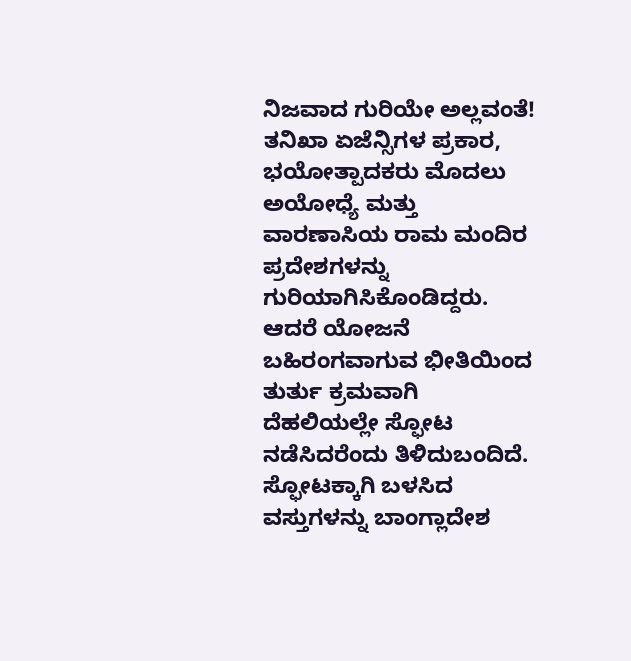ನಿಜವಾದ ಗುರಿಯೇ ಅಲ್ಲವಂತೆ!
ತನಿಖಾ ಏಜೆನ್ಸಿಗಳ ಪ್ರಕಾರ, ಭಯೋತ್ಪಾದಕರು ಮೊದಲು ಅಯೋಧ್ಯೆ ಮತ್ತು ವಾರಣಾಸಿಯ ರಾಮ ಮಂದಿರ ಪ್ರದೇಶಗಳನ್ನು ಗುರಿಯಾಗಿಸಿಕೊಂಡಿದ್ದರು. ಆದರೆ ಯೋಜನೆ ಬಹಿರಂಗವಾಗುವ ಭೀತಿಯಿಂದ ತುರ್ತು ಕ್ರಮವಾಗಿ ದೆಹಲಿಯಲ್ಲೇ ಸ್ಫೋಟ ನಡೆಸಿದರೆಂದು ತಿಳಿದುಬಂದಿದೆ. ಸ್ಫೋಟಕ್ಕಾಗಿ ಬಳಸಿದ ವಸ್ತುಗಳನ್ನು ಬಾಂಗ್ಲಾದೇಶ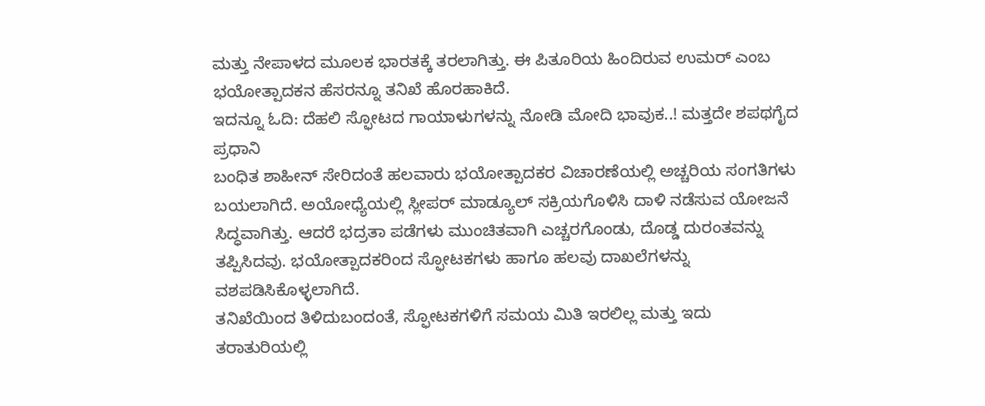ಮತ್ತು ನೇಪಾಳದ ಮೂಲಕ ಭಾರತಕ್ಕೆ ತರಲಾಗಿತ್ತು. ಈ ಪಿತೂರಿಯ ಹಿಂದಿರುವ ಉಮರ್ ಎಂಬ ಭಯೋತ್ಪಾದಕನ ಹೆಸರನ್ನೂ ತನಿಖೆ ಹೊರಹಾಕಿದೆ.
ಇದನ್ನೂ ಓದಿ: ದೆಹಲಿ ಸ್ಫೋಟದ ಗಾಯಾಳುಗಳನ್ನು ನೋಡಿ ಮೋದಿ ಭಾವುಕ..! ಮತ್ತದೇ ಶಪಥಗೈದ ಪ್ರಧಾನಿ
ಬಂಧಿತ ಶಾಹೀನ್ ಸೇರಿದಂತೆ ಹಲವಾರು ಭಯೋತ್ಪಾದಕರ ವಿಚಾರಣೆಯಲ್ಲಿ ಅಚ್ಚರಿಯ ಸಂಗತಿಗಳು ಬಯಲಾಗಿದೆ. ಅಯೋಧ್ಯೆಯಲ್ಲಿ ಸ್ಲೀಪರ್ ಮಾಡ್ಯೂಲ್ ಸಕ್ರಿಯಗೊಳಿಸಿ ದಾಳಿ ನಡೆಸುವ ಯೋಜನೆ ಸಿದ್ಧವಾಗಿತ್ತು. ಆದರೆ ಭದ್ರತಾ ಪಡೆಗಳು ಮುಂಚಿತವಾಗಿ ಎಚ್ಚರಗೊಂಡು, ದೊಡ್ಡ ದುರಂತವನ್ನು ತಪ್ಪಿಸಿದವು. ಭಯೋತ್ಪಾದಕರಿಂದ ಸ್ಫೋಟಕಗಳು ಹಾಗೂ ಹಲವು ದಾಖಲೆಗಳನ್ನು ವಶಪಡಿಸಿಕೊಳ್ಳಲಾಗಿದೆ.
ತನಿಖೆಯಿಂದ ತಿಳಿದುಬಂದಂತೆ, ಸ್ಫೋಟಕಗಳಿಗೆ ಸಮಯ ಮಿತಿ ಇರಲಿಲ್ಲ ಮತ್ತು ಇದು ತರಾತುರಿಯಲ್ಲಿ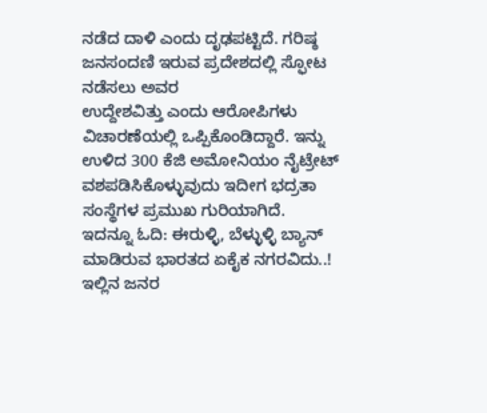ನಡೆದ ದಾಳಿ ಎಂದು ದೃಢಪಟ್ಟಿದೆ. ಗರಿಷ್ಠ ಜನಸಂದಣಿ ಇರುವ ಪ್ರದೇಶದಲ್ಲಿ ಸ್ಫೋಟ ನಡೆಸಲು ಅವರ
ಉದ್ದೇಶವಿತ್ತು ಎಂದು ಆರೋಪಿಗಳು ವಿಚಾರಣೆಯಲ್ಲಿ ಒಪ್ಪಿಕೊಂಡಿದ್ದಾರೆ. ಇನ್ನು ಉಳಿದ 300 ಕೆಜಿ ಅಮೋನಿಯಂ ನೈಟ್ರೇಟ್ ವಶಪಡಿಸಿಕೊಳ್ಳುವುದು ಇದೀಗ ಭದ್ರತಾ ಸಂಸ್ಥೆಗಳ ಪ್ರಮುಖ ಗುರಿಯಾಗಿದೆ.
ಇದನ್ನೂ ಓದಿ: ಈರುಳ್ಳಿ, ಬೆಳ್ಳುಳ್ಳಿ ಬ್ಯಾನ್ ಮಾಡಿರುವ ಭಾರತದ ಏಕೈಕ ನಗರವಿದು..! ಇಲ್ಲಿನ ಜನರ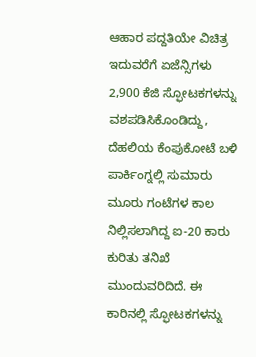ಆಹಾರ ಪದ್ದತಿಯೇ ವಿಚಿತ್ರ
ಇದುವರೆಗೆ ಏಜೆನ್ಸಿಗಳು 2,900 ಕೆಜಿ ಸ್ಫೋಟಕಗಳನ್ನು ವಶಪಡಿಸಿಕೊಂಡಿದ್ದು, ದೆಹಲಿಯ ಕೆಂಪುಕೋಟೆ ಬಳಿ ಪಾರ್ಕಿಂಗ್ನಲ್ಲಿ ಸುಮಾರು ಮೂರು ಗಂಟೆಗಳ ಕಾಲ ನಿಲ್ಲಿಸಲಾಗಿದ್ದ ಐ-20 ಕಾರು ಕುರಿತು ತನಿಖೆ ಮುಂದುವರಿದಿದೆ. ಈ ಕಾರಿನಲ್ಲಿ ಸ್ಫೋಟಕಗಳನ್ನು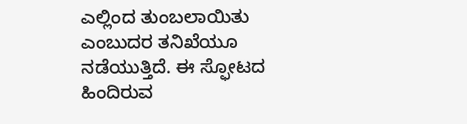ಎಲ್ಲಿಂದ ತುಂಬಲಾಯಿತು ಎಂಬುದರ ತನಿಖೆಯೂ ನಡೆಯುತ್ತಿದೆ. ಈ ಸ್ಫೋಟದ ಹಿಂದಿರುವ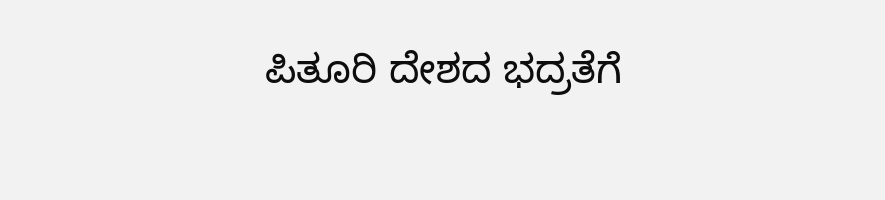ಪಿತೂರಿ ದೇಶದ ಭದ್ರತೆಗೆ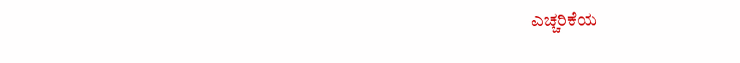ಎಚ್ಚರಿಕೆಯ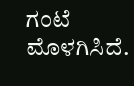ಗಂಟೆ ಮೊಳಗಿಸಿದೆ.